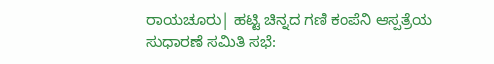ರಾಯಚೂರು| ಹಟ್ಟಿ ಚಿನ್ನದ ಗಣಿ ಕಂಪೆನಿ ಆಸ್ಪತ್ರೆಯ ಸುಧಾರಣೆ ಸಮಿತಿ ಸಭೆ: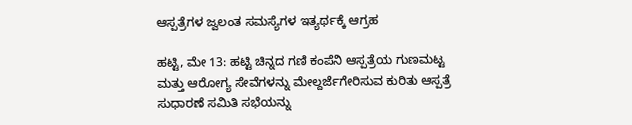ಆಸ್ಪತ್ರೆಗಳ ಜ್ವಲಂತ ಸಮಸ್ಯೆಗಳ ಇತ್ಯರ್ಥಕ್ಕೆ ಆಗ್ರಹ

ಹಟ್ಟಿ, ಮೇ 13: ಹಟ್ಟಿ ಚಿನ್ನದ ಗಣಿ ಕಂಪೆನಿ ಆಸ್ಪತ್ರೆಯ ಗುಣಮಟ್ಟ ಮತ್ತು ಆರೋಗ್ಯ ಸೇವೆಗಳನ್ನು ಮೇಲ್ದರ್ಜೆಗೇರಿಸುವ ಕುರಿತು ಆಸ್ಪತ್ರೆ ಸುಧಾರಣೆ ಸಮಿತಿ ಸಭೆಯನ್ನು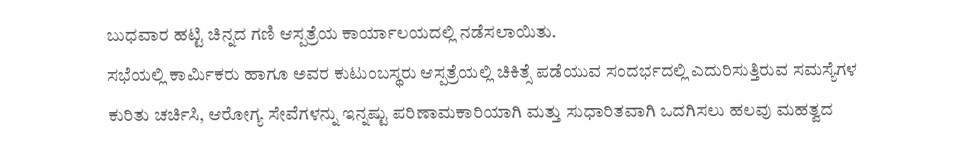ಬುಧವಾರ ಹಟ್ಟಿ ಚಿನ್ನದ ಗಣಿ ಆಸ್ಪತ್ರೆಯ ಕಾರ್ಯಾಲಯದಲ್ಲಿ ನಡೆಸಲಾಯಿತು.
ಸಭೆಯಲ್ಲಿ ಕಾರ್ಮಿಕರು ಹಾಗೂ ಅವರ ಕುಟುಂಬಸ್ಥರು ಆಸ್ಪತ್ರೆಯಲ್ಲಿ ಚಿಕಿತ್ಸೆ ಪಡೆಯುವ ಸಂದರ್ಭದಲ್ಲಿ ಎದುರಿಸುತ್ತಿರುವ ಸಮಸ್ಯೆಗಳ ಕುರಿತು ಚರ್ಚಿಸಿ, ಆರೋಗ್ಯ ಸೇವೆಗಳನ್ನು ಇನ್ನಷ್ಟು ಪರಿಣಾಮಕಾರಿಯಾಗಿ ಮತ್ತು ಸುಧಾರಿತವಾಗಿ ಒದಗಿಸಲು ಹಲವು ಮಹತ್ವದ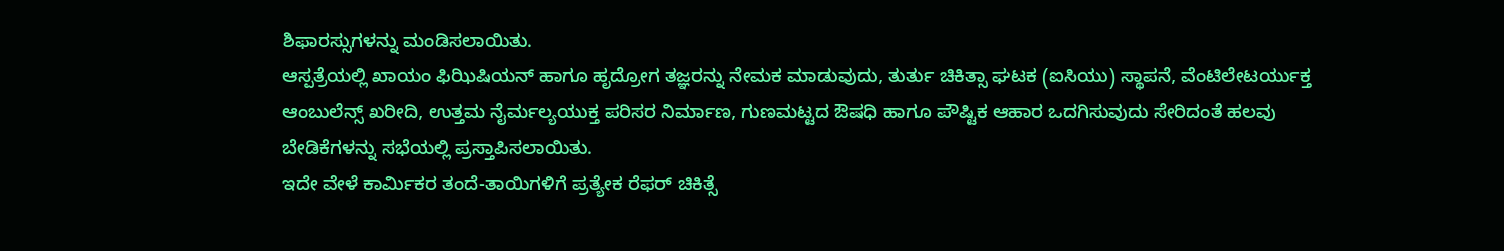ಶಿಫಾರಸ್ಸುಗಳನ್ನು ಮಂಡಿಸಲಾಯಿತು.
ಆಸ್ಪತ್ರೆಯಲ್ಲಿ ಖಾಯಂ ಫಿಝಿಷಿಯನ್ ಹಾಗೂ ಹೃದ್ರೋಗ ತಜ್ಞರನ್ನು ನೇಮಕ ಮಾಡುವುದು, ತುರ್ತು ಚಿಕಿತ್ಸಾ ಘಟಕ (ಐಸಿಯು) ಸ್ಥಾಪನೆ, ವೆಂಟಿಲೇಟರ್ಯುಕ್ತ ಆಂಬುಲೆನ್ಸ್ ಖರೀದಿ, ಉತ್ತಮ ನೈರ್ಮಲ್ಯಯುಕ್ತ ಪರಿಸರ ನಿರ್ಮಾಣ, ಗುಣಮಟ್ಟದ ಔಷಧಿ ಹಾಗೂ ಪೌಷ್ಟಿಕ ಆಹಾರ ಒದಗಿಸುವುದು ಸೇರಿದಂತೆ ಹಲವು ಬೇಡಿಕೆಗಳನ್ನು ಸಭೆಯಲ್ಲಿ ಪ್ರಸ್ತಾಪಿಸಲಾಯಿತು.
ಇದೇ ವೇಳೆ ಕಾರ್ಮಿಕರ ತಂದೆ-ತಾಯಿಗಳಿಗೆ ಪ್ರತ್ಯೇಕ ರೆಫರ್ ಚಿಕಿತ್ಸೆ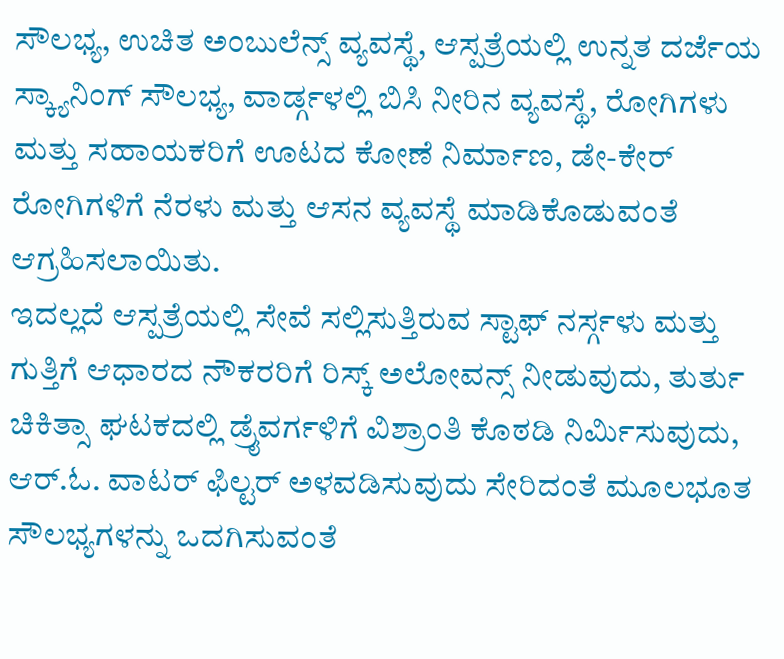ಸೌಲಭ್ಯ, ಉಚಿತ ಅಂಬುಲೆನ್ಸ್ ವ್ಯವಸ್ಥೆ, ಆಸ್ಪತ್ರೆಯಲ್ಲಿ ಉನ್ನತ ದರ್ಜೆಯ ಸ್ಕ್ಯಾನಿಂಗ್ ಸೌಲಭ್ಯ, ವಾರ್ಡ್ಗಳಲ್ಲಿ ಬಿಸಿ ನೀರಿನ ವ್ಯವಸ್ಥೆ, ರೋಗಿಗಳು ಮತ್ತು ಸಹಾಯಕರಿಗೆ ಊಟದ ಕೋಣೆ ನಿರ್ಮಾಣ, ಡೇ-ಕೇರ್ ರೋಗಿಗಳಿಗೆ ನೆರಳು ಮತ್ತು ಆಸನ ವ್ಯವಸ್ಥೆ ಮಾಡಿಕೊಡುವಂತೆ ಆಗ್ರಹಿಸಲಾಯಿತು.
ಇದಲ್ಲದೆ ಆಸ್ಪತ್ರೆಯಲ್ಲಿ ಸೇವೆ ಸಲ್ಲಿಸುತ್ತಿರುವ ಸ್ಟಾಫ್ ನರ್ಸ್ಗಳು ಮತ್ತು ಗುತ್ತಿಗೆ ಆಧಾರದ ನೌಕರರಿಗೆ ರಿಸ್ಕ್ ಅಲೋವನ್ಸ್ ನೀಡುವುದು, ತುರ್ತು ಚಿಕಿತ್ಸಾ ಘಟಕದಲ್ಲಿ ಡ್ರೈವರ್ಗಳಿಗೆ ವಿಶ್ರಾಂತಿ ಕೊಠಡಿ ನಿರ್ಮಿಸುವುದು, ಆರ್.ಓ. ವಾಟರ್ ಫಿಲ್ಟರ್ ಅಳವಡಿಸುವುದು ಸೇರಿದಂತೆ ಮೂಲಭೂತ ಸೌಲಭ್ಯಗಳನ್ನು ಒದಗಿಸುವಂತೆ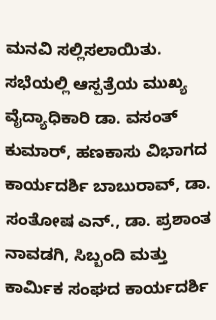ಮನವಿ ಸಲ್ಲಿಸಲಾಯಿತು.
ಸಭೆಯಲ್ಲಿ ಆಸ್ಪತ್ರೆಯ ಮುಖ್ಯ ವೈದ್ಯಾಧಿಕಾರಿ ಡಾ. ವಸಂತ್ ಕುಮಾರ್, ಹಣಕಾಸು ವಿಭಾಗದ ಕಾರ್ಯದರ್ಶಿ ಬಾಬುರಾವ್, ಡಾ. ಸಂತೋಷ ಎನ್., ಡಾ. ಪ್ರಶಾಂತ ನಾವಡಗಿ, ಸಿಬ್ಬಂದಿ ಮತ್ತು ಕಾರ್ಮಿಕ ಸಂಘದ ಕಾರ್ಯದರ್ಶಿ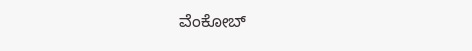ವೆಂಕೋಬ್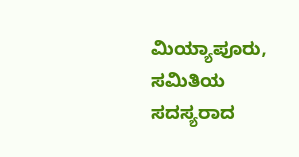ಮಿಯ್ಯಾಪೂರು, ಸಮಿತಿಯ ಸದಸ್ಯರಾದ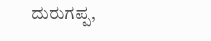ದುರುಗಪ್ಪ,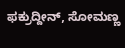ಫಕ್ರುದ್ದೀನ್, ಸೋಮಣ್ಣ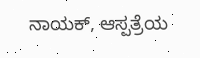ನಾಯಕ್, ಆಸ್ಪತ್ರೆಯ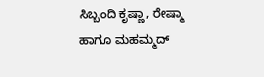ಸಿಬ್ಬಂದಿ ಕೃಷ್ಣಾ, ರೇಷ್ಮಾ ಹಾಗೂ ಮಹಮ್ಮದ್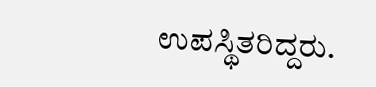ಉಪಸ್ಥಿತರಿದ್ದರು.